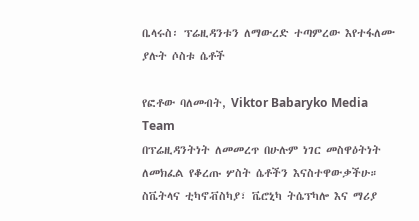ቤላሩስ፡ ፕሬዚዳንቱን ለማውረድ ተጣምረው እየተፋለሙ ያሉት ሶስቱ ሴቶች

የፎቶው ባለመብት, Viktor Babaryko Media Team
በፕሬዚዳንትነት ለመመረጥ በሁሉም ነገር መስዋዕትነት ለመክፈል የቆረጡ ሦስት ሴቶችን እናስተዋውቃችሁ።
ስቬትላና ቲካኖቭስካያ፣ ቬሮኒካ ትሴፕካሎ እና ማሪያ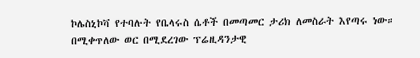ኮሌስኒኮቫ የተባሉት የቤላሩስ ሴቶች በመጣመር ታሪክ ለመስራት እየጣሩ ነው።
በሚቀጥለው ወር በሚደረገው ፕሬዚዳንታዊ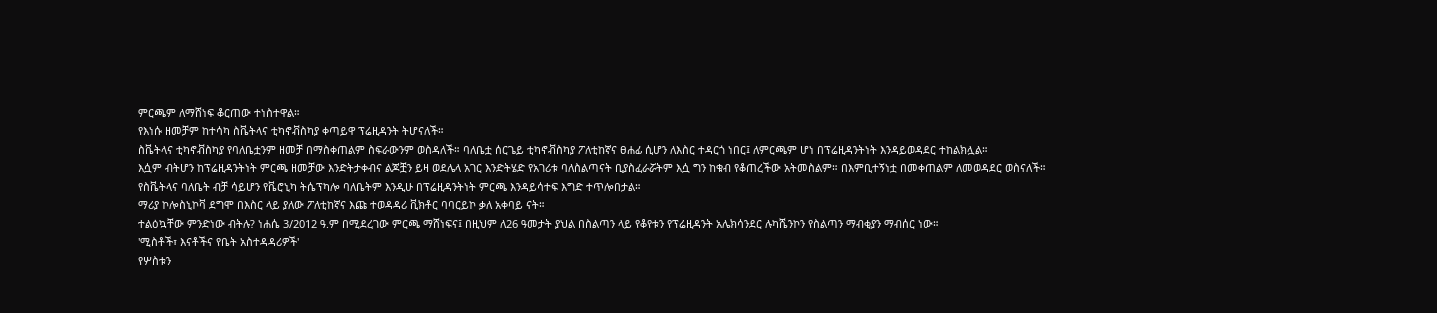ምርጫም ለማሸነፍ ቆርጠው ተነስተዋል።
የእነሱ ዘመቻም ከተሳካ ስቬትላና ቲካኖቭስካያ ቀጣይዋ ፕሬዚዳንት ትሆናለች።
ስቬትላና ቲካኖቭስካያ የባለቤቷንም ዘመቻ በማስቀጠልም ስፍራውንም ወስዳለች። ባለቤቷ ሰርጌይ ቲካኖቭስካያ ፖለቲከኛና ፀሐፊ ሲሆን ለእስር ተዳርጎ ነበር፤ ለምርጫም ሆነ በፕሬዚዳንትነት እንዳይወዳደር ተከልክሏል።
እሷም ብትሆን ከፕሬዚዳንትነት ምርጫ ዘመቻው እንድትታቀብና ልጆቿን ይዛ ወደሌላ አገር እንድትሄድ የአገሪቱ ባለስልጣናት ቢያስፈራሯትም እሷ ግን ከቁብ የቆጠረችው አትመስልም። በእምቢተኝነቷ በመቀጠልም ለመወዳደር ወስናለች።
የስቬትላና ባለቤት ብቻ ሳይሆን የቬሮኒካ ትሴፕካሎ ባለቤትም እንዲሁ በፕሬዚዳንትነት ምርጫ እንዳይሳተፍ እግድ ተጥሎበታል።
ማሪያ ኮሎስኒኮቫ ደግሞ በእስር ላይ ያለው ፖለቲከኛና እጩ ተወዳዳሪ ቪክቶር ባባርይኮ ቃለ አቀባይ ናት።
ተልዕኳቸው ምንድነው ብትሉ? ነሐሴ 3/2012 ዓ.ም በሚደረገው ምርጫ ማሸነፍና፤ በዚህም ለ26 ዓመታት ያህል በስልጣን ላይ የቆየቱን የፕሬዚዳንት አሌክሳንደር ሉካሼንኮን የስልጣን ማብቂያን ማብሰር ነው።
'ሚስቶች፣ እናቶችና የቤት አስተዳዳሪዎች'
የሦስቱን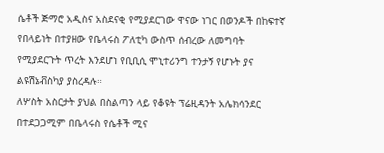ሴቶች ጅማሮ አዲስና አስደናቂ የሚያደርገው ዋናው ነገር በወንዶች በከፍተኛ የበላይነት በተያዘው የቤላሩስ ፖለቲካ ውስጥ ሰብረው ለመግባት የሚያደርጉት ጥረት እንደሆነ የቢቢሲ ሞኒተሪንግ ተንታኝ የሆኑት ያና ልዩሽኔቭስካያ ያስረዳሉ።
ለሦስት አስርታት ያህል በስልጣን ላይ የቆዩት ፕሬዚዳንት አሌክሳንደር በተደጋጋሚም በቤላሩስ የሴቶች ሚና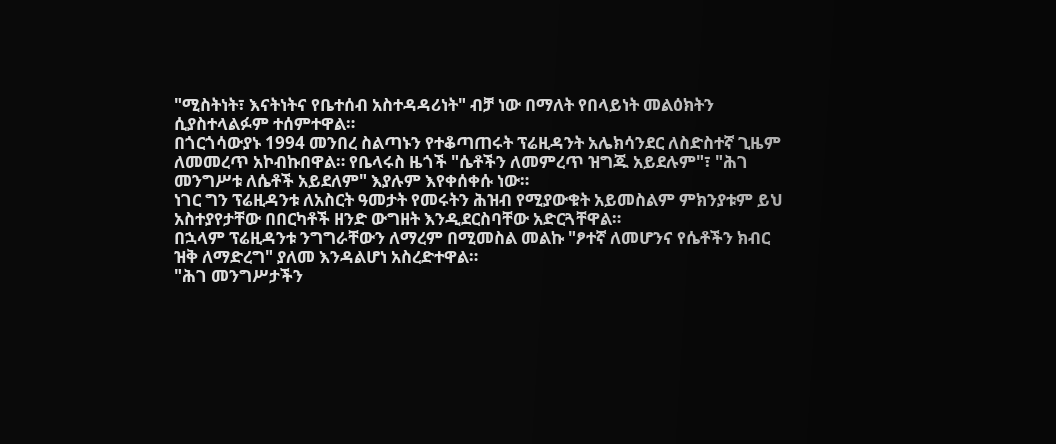"ሚስትነት፣ እናትነትና የቤተሰብ አስተዳዳሪነት" ብቻ ነው በማለት የበላይነት መልዕክትን ሲያስተላልፉም ተሰምተዋል።
በጎርጎሳውያኑ 1994 መንበረ ስልጣኑን የተቆጣጠሩት ፕሬዚዳንት አሌክሳንደር ለስድስተኛ ጊዜም ለመመረጥ አኮብኩበዋል። የቤላሩስ ዜጎች "ሴቶችን ለመምረጥ ዝግጁ አይደሉም"፣ "ሕገ መንግሥቱ ለሴቶች አይደለም" እያሉም እየቀሰቀሱ ነው።
ነገር ግን ፕሬዚዳንቱ ለአስርት ዓመታት የመሩትን ሕዝብ የሚያውቁት አይመስልም ምክንያቱም ይህ አስተያየታቸው በበርካቶች ዘንድ ውግዘት እንዲደርስባቸው አድርጓቸዋል።
በኋላም ፕሬዚዳንቱ ንግግራቸውን ለማረም በሚመስል መልኩ "ፆተኛ ለመሆንና የሴቶችን ክብር ዝቅ ለማድረግ" ያለመ እንዳልሆነ አስረድተዋል።
"ሕገ መንግሥታችን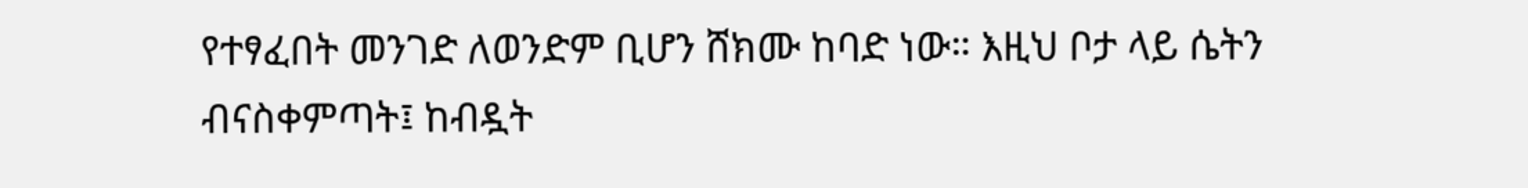የተፃፈበት መንገድ ለወንድም ቢሆን ሸክሙ ከባድ ነው። እዚህ ቦታ ላይ ሴትን ብናስቀምጣት፤ ከብዷት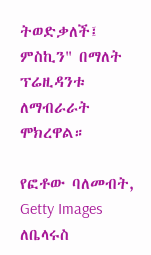ትወድቃለች፤ ምስኪን" በማለት ፕሬዚዳንቱ ለማብራራት ሞክረዋል።

የፎቶው ባለመብት, Getty Images
ለቤላሩስ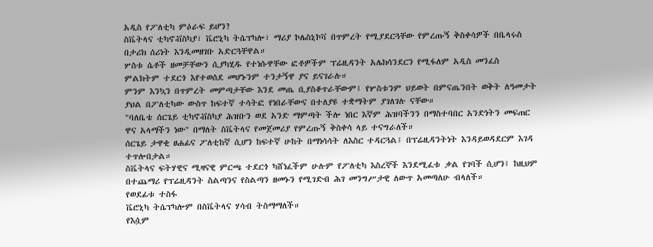አዲስ የፖለቲካ ምዕራፍ ይሆን?
ስቬትላና ቲካኖቭስካያ፣ ቬሮኒካ ትሴፕካሎ፣ ማሪያ ኮሌስኒኮቫ በጥምረት የሚያደርጓቸው የምረጡኝ ቅስቀሳዎች በቤላሩስ በታሪክ ሰሪነት እንዲመዘገቡ አድርጓቸዋል።
ሦስቱ ሴቶች ዘመቻቸውን ሲያካሂዱ የተነሱዋቸው ፎቶዎችም ፕሬዚዳንት አሌክሳንደርን የሚፋለም አዲስ መንፈስ ምልክትም ተደርጎ እየተወሰደ መሆኑንም ተንታኝዋ ያና ይናገራሉ።
ምንም እንኳን በጥምረት መምጣታቸው እንደ መጤ ቢያስቆጥራቸውም፤ የሦስቱንም ህይወት በምናጤንበት ወቅት ለዓመታት ያህል በፖለቲካው ውስጥ ከፍተኛ ተሳትፎ የነበራቸውና በተለያዩ ተቋማትም ያገለገሉ ናቸው።
"ባለቤቴ ሰርጌይ ቲካኖቭስካያ ሕዝቡን ወደ አንድ ማምጣት ችሎ ነበር እኛም ሕዝባችንን በማስተባበር አንድነትን መፍጠር ዋና አላማችን ነው" በማለት ስቬትላና የመጀመሪያ የምረጡኝ ቅስቀሳ ላይ ተናግራለች።
ሰርጌይ ታዋቂ ፀሐፊና ፖለቲከኛ ሲሆን ከፍተኛ ሁከት በማነሳሳት ለእስር ተዳርጓል፤ በፕሬዚዳንትነት እንዳይወዳደርም እገዳ ተጥሎበታል።
ስቬትላና ፍትሃዊና ሚዛናዊ ምርጫ ተደርጎ ካሸነፈችም ሁሉም የፖለቲካ እስረኞች እንደሚፈቱ ቃል የገባች ሲሆን፤ ከዚህም በተጨማሪ የፕሬዚዳንት ስልጣንና የስልጣን ዘመኑን የሚገድብ ሕገ መንግሥታዊ ለውጥ አመጣለሁ ብላለች።
የወደፊቱ ተስፋ
ቬሮኒካ ትሴፕካሎም በስቬትላና ሃሳብ ትስማማለች።
የእሷም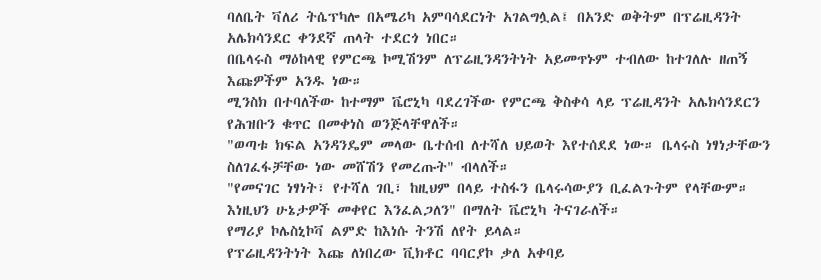ባለቤት ቫለሪ ትሴፕካሎ በአሜሪካ አምባሳደርነት አገልግሏል፤ በአንድ ወቅትም በፕሬዚዳንት አሌክሳንደር ቀንደኛ ጠላት ተደርጎ ነበር።
በቤላሩስ ማዕከላዊ የምርጫ ኮሚሽንም ለፕሬዚንዳንትነት አይመጥኑም ተብለው ከተገለሉ ዘጠኝ እጩዎችም አንዱ ነው።
ሚንስክ በተባለችው ከተማም ቬሮኒካ ባደረገችው የምርጫ ቅስቀሳ ላይ ፕሬዚዳንት አሌክሳንደርን የሕዝቡን ቁጥር በመቀነስ ወንጅላቸዋለች።
"ወጣቱ ክፍል አንዳንዴም መላው ቤተሰብ ለተሻለ ህይወት እየተሰደደ ነው። ቤላሩስ ነፃነታቸውን ስለገፈፋቻቸው ነው መሸሽን የመረጡት" ብላለች።
"የመናገር ነፃነት፣ የተሻለ ገቢ፣ ከዚህም በላይ ተስፋን ቤላሩሳውያን ቢፈልጉትም የላቸውም። እነዚህን ሁኔታዎች መቀየር እንፈልጋለን" በማለት ቬሮኒካ ትናገራለች።
የማሪያ ኮሌስኒኮቫ ልምድ ከእነሱ ትንሽ ለየት ይላል።
የፕሬዚዳንትነት እጩ ለነበረው ቪክቶር ባባርያኮ ቃለ አቀባይ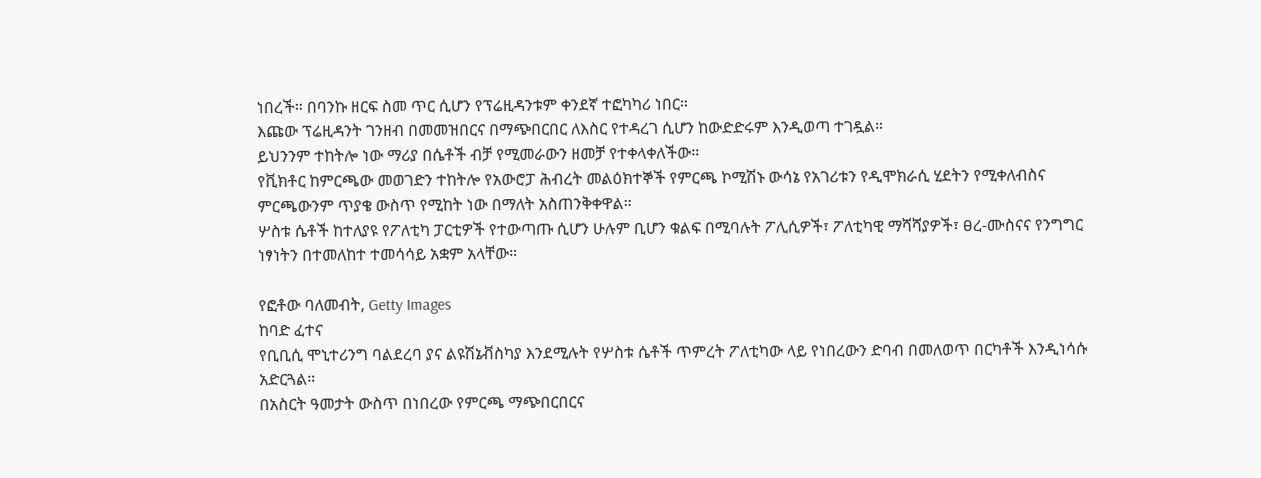ነበረች። በባንኩ ዘርፍ ስመ ጥር ሲሆን የፕሬዚዳንቱም ቀንደኛ ተፎካካሪ ነበር።
እጩው ፕሬዚዳንት ገንዘብ በመመዝበርና በማጭበርበር ለእስር የተዳረገ ሲሆን ከውድድሩም እንዲወጣ ተገዷል።
ይህንንም ተከትሎ ነው ማሪያ በሴቶች ብቻ የሚመራውን ዘመቻ የተቀላቀለችው።
የቪክቶር ከምርጫው መወገድን ተከትሎ የአውሮፓ ሕብረት መልዕክተኞች የምርጫ ኮሚሽኑ ውሳኔ የአገሪቱን የዲሞክራሲ ሂደትን የሚቀለብስና ምርጫውንም ጥያቄ ውስጥ የሚከት ነው በማለት አስጠንቅቀዋል።
ሦስቱ ሴቶች ከተለያዩ የፖለቲካ ፓርቲዎች የተውጣጡ ሲሆን ሁሉም ቢሆን ቁልፍ በሚባሉት ፖሊሲዎች፣ ፖለቲካዊ ማሻሻያዎች፣ ፀረ-ሙስናና የንግግር ነፃነትን በተመለከተ ተመሳሳይ አቋም አላቸው።

የፎቶው ባለመብት, Getty Images
ከባድ ፈተና
የቢቢሲ ሞኒተሪንግ ባልደረባ ያና ልዩሽኔቭስካያ እንደሚሉት የሦስቱ ሴቶች ጥምረት ፖለቲካው ላይ የነበረውን ድባብ በመለወጥ በርካቶች እንዲነሳሱ አድርጓል።
በአስርት ዓመታት ውስጥ በነበረው የምርጫ ማጭበርበርና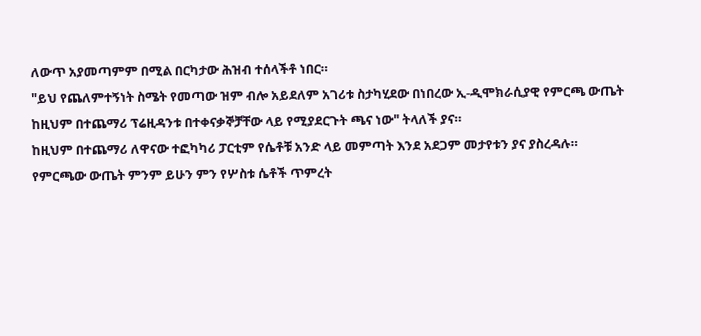ለውጥ አያመጣምም በሚል በርካታው ሕዝብ ተሰላችቶ ነበር።
"ይህ የጨለምተኝነት ስሜት የመጣው ዝም ብሎ አይደለም አገሪቱ ስታካሂደው በነበረው ኢ-ዲሞክራሲያዊ የምርጫ ውጤት ከዚህም በተጨማሪ ፕሬዚዳንቱ በተቀናቃኞቻቸው ላይ የሚያደርጉት ጫና ነው" ትላለች ያና።
ከዚህም በተጨማሪ ለዋናው ተፎካካሪ ፓርቲም የሴቶቹ አንድ ላይ መምጣት እንደ አደጋም መታየቱን ያና ያስረዳሉ።
የምርጫው ውጤት ምንም ይሁን ምን የሦስቱ ሴቶች ጥምረት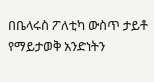በቤላሩስ ፖለቲካ ውስጥ ታይቶ የማይታወቅ አንድነትን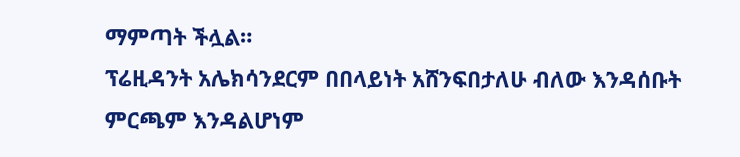ማምጣት ችሏል።
ፕሬዚዳንት አሌክሳንደርም በበላይነት አሸንፍበታለሁ ብለው እንዳሰቡት ምርጫም እንዳልሆነም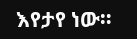እየታየ ነው።